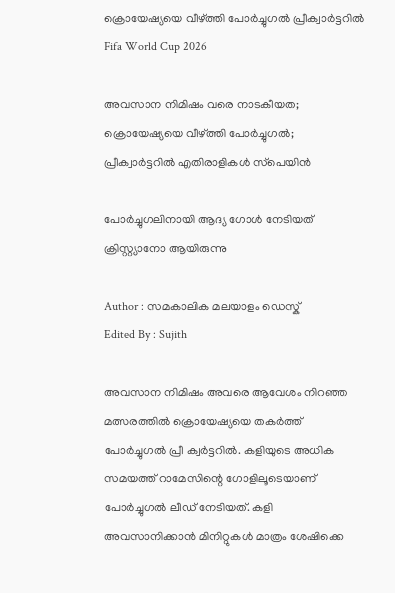ക്രൊയേഷ്യയെ വീഴ്ത്തി പോര്‍ച്ചുഗല്‍ പ്രീക്വാര്‍ട്ടറില്‍
Fifa World Cup 2026

അവസാന നിമിഷം വരെ നാടകീയത; ക്രൊയേഷ്യയെ വീഴ്ത്തി പോര്‍ച്ചുഗല്‍; പ്രീക്വാര്‍ട്ടറില്‍ എതിരാളികള്‍ സ്‌പെയിന്‍

പോര്‍ച്ചുഗലിനായി ആദ്യ ഗോള്‍ നേടിയത് ക്രിസ്റ്റ്യാനോ ആയിരുന്നു

Author : സമകാലിക മലയാളം ഡെസ്ക്
Edited By : Sujith

അവസാന നിമിഷം അവരെ ആവേശം നിറഞ്ഞ മത്സരത്തില്‍ ക്രൊയേഷ്യയെ തകര്‍ത്ത് പോര്‍ച്ചുഗല്‍ പ്രീ ക്വര്‍ട്ടറില്‍. കളിയുടെ അധിക സമയത്ത് റാമേസിന്റെ ഗോളിലൂടെയാണ് പോര്‍ച്ചുഗല്‍ ലീഡ് നേടിയത്. കളി അവസാനിക്കാന്‍ മിനിറ്റുകള്‍ മാത്രം ശേഷിക്കെ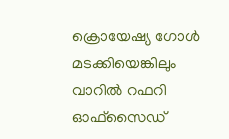ക്രൊയേഷ്യ ഗോള്‍ മടക്കിയെങ്കിലും വാറില്‍ റഫറി ഓഫ്‌സൈഡ്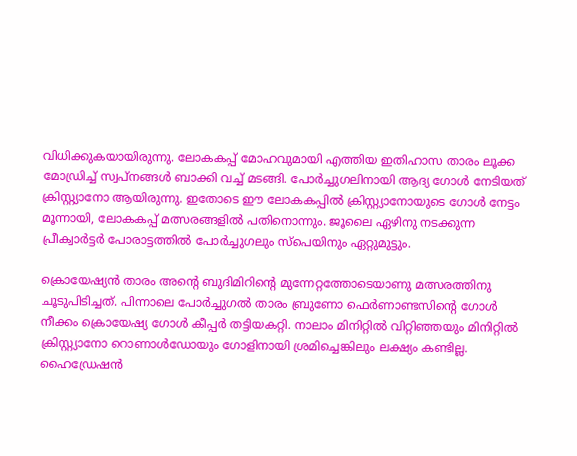വിധിക്കുകയായിരുന്നു. ലോകകപ്പ് മോഹവുമായി എത്തിയ ഇതിഹാസ താരം ലൂക്ക മോഡ്രിച്ച് സ്വപ്‌നങ്ങള്‍ ബാക്കി വച്ച് മടങ്ങി. പോര്‍ച്ചുഗലിനായി ആദ്യ ഗോള്‍ നേടിയത് ക്രിസ്റ്റ്യാനോ ആയിരുന്നു. ഇതോടെ ഈ ലോകകപ്പില്‍ ക്രിസ്റ്റ്യാനോയുടെ ഗോള്‍ നേട്ടം മൂന്നായി, ലോകകപ്പ് മത്സരങ്ങളില്‍ പതിനൊന്നും. ജൂലൈ ഏഴിനു നടക്കുന്ന പ്രീക്വാര്‍ട്ടര്‍ പോരാട്ടത്തില്‍ പോര്‍ച്ചുഗലും സ്‌പെയിനും ഏറ്റുമുട്ടും.

ക്രൊയേഷ്യന്‍ താരം അന്റെ ബുദിമിറിന്റെ മുന്നേറ്റത്തോടെയാണു മത്സരത്തിനു ചൂടുപിടിച്ചത്. പിന്നാലെ പോര്‍ച്ചുഗല്‍ താരം ബ്രുണോ ഫെര്‍ണാണ്ടസിന്റെ ഗോള്‍ നീക്കം ക്രൊയേഷ്യ ഗോള്‍ കീപ്പര്‍ തട്ടിയകറ്റി. നാലാം മിനിറ്റില്‍ വിറ്റിഞ്ഞയും മിനിറ്റില്‍ ക്രിസ്റ്റ്യാനോ റൊണാള്‍ഡോയും ഗോളിനായി ശ്രമിച്ചെങ്കിലും ലക്ഷ്യം കണ്ടില്ല. ഹൈഡ്രേഷന്‍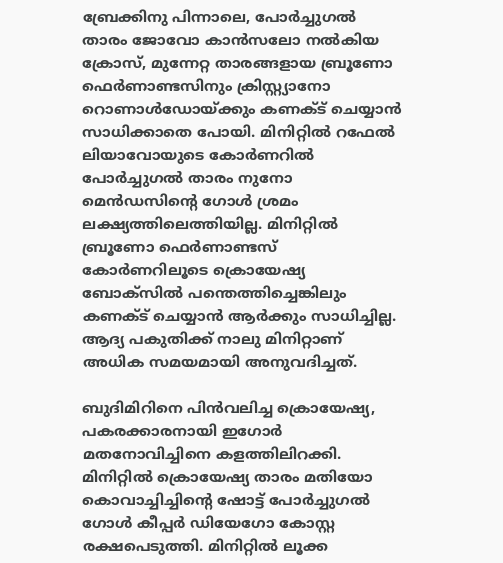ബ്രേക്കിനു പിന്നാലെ, പോര്‍ച്ചുഗല്‍ താരം ജോവോ കാന്‍സലോ നല്‍കിയ ക്രോസ്, മുന്നേറ്റ താരങ്ങളായ ബ്രൂണോ ഫെര്‍ണാണ്ടസിനും ക്രിസ്റ്റ്യാനോ റൊണാള്‍ഡോയ്ക്കും കണക്ട് ചെയ്യാന്‍ സാധിക്കാതെ പോയി. മിനിറ്റില്‍ റഫേല്‍ ലിയാവോയുടെ കോര്‍ണറില്‍ പോര്‍ച്ചുഗല്‍ താരം നുനോ മെന്‍ഡസിന്റെ ഗോള്‍ ശ്രമം ലക്ഷ്യത്തിലെത്തിയില്ല. മിനിറ്റില്‍ ബ്രൂണോ ഫെര്‍ണാണ്ടസ് കോര്‍ണറിലൂടെ ക്രൊയേഷ്യ ബോക്‌സില്‍ പന്തെത്തിച്ചെങ്കിലും കണക്ട് ചെയ്യാന്‍ ആര്‍ക്കും സാധിച്ചില്ല. ആദ്യ പകുതിക്ക് നാലു മിനിറ്റാണ് അധിക സമയമായി അനുവദിച്ചത്.

ബുദിമിറിനെ പിന്‍വലിച്ച ക്രൊയേഷ്യ, പകരക്കാരനായി ഇഗോര്‍ മതനോവിച്ചിനെ കളത്തിലിറക്കി. മിനിറ്റില്‍ ക്രൊയേഷ്യ താരം മതിയോ കൊവാച്ചിച്ചിന്റെ ഷോട്ട് പോര്‍ച്ചുഗല്‍ ഗോള്‍ കീപ്പര്‍ ഡിയേഗോ കോസ്റ്റ രക്ഷപെടുത്തി. മിനിറ്റില്‍ ലൂക്ക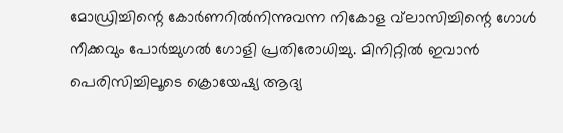മോഡ്രിച്ചിന്റെ കോര്‍ണറില്‍നിന്നുവന്ന നികോള വ്‌ലാസിച്ചിന്റെ ഗോള്‍ നീക്കവും പോര്‍ച്ചുഗല്‍ ഗോളി പ്രതിരോധിച്ചു. മിനിറ്റില്‍ ഇവാന്‍ പെരിസിച്ചിലൂടെ ക്രൊയേഷ്യ ആദ്യ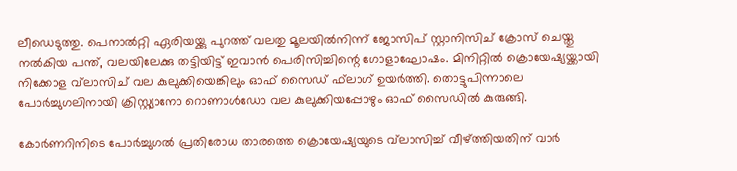ലീഡെടുത്തു. പെനാല്‍റ്റി ഏരിയയ്ക്കു പുറത്ത് വലതു മൂലയില്‍നിന്ന് ജോസിപ് സ്റ്റാനിസിച് ക്രോസ് ചെയ്തു നല്‍കിയ പന്ത്, വലയിലേക്കു തട്ടിയിട്ട് ഇവാന്‍ പെരിസിച്ചിന്റെ ഗോളാഘോഷം. മിനിറ്റില്‍ ക്രൊയേഷ്യയ്ക്കായി നിക്കോള വ്‌ലാസിച് വല കുലുക്കിയെങ്കിലും ഓഫ് സൈഡ് ഫ്‌ലാഗ് ഉയര്‍ത്തി. തൊട്ടുപിന്നാലെ പോര്‍ച്ചുഗലിനായി ക്രിസ്റ്റ്യാനോ റൊണാള്‍ഡോ വല കുലുക്കിയപ്പോഴും ഓഫ് സൈഡില്‍ കുരുങ്ങി.

കോര്‍ണറിനിടെ പോര്‍ച്ചുഗല്‍ പ്രതിരോധ താരത്തെ ക്രൊയേഷ്യയുടെ വ്‌ലാസിച്ച് വീഴ്ത്തിയതിന് വാര്‍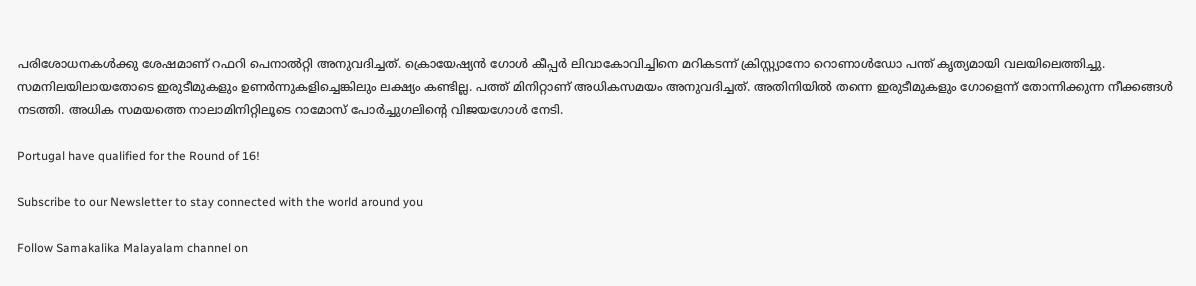പരിശോധനകള്‍ക്കു ശേഷമാണ് റഫറി പെനാല്‍റ്റി അനുവദിച്ചത്. ക്രൊയേഷ്യന്‍ ഗോള്‍ കീപ്പര്‍ ലിവാകോവിച്ചിനെ മറികടന്ന് ക്രിസ്റ്റ്യാനോ റൊണാള്‍ഡോ പന്ത് കൃത്യമായി വലയിലെത്തിച്ചു. സമനിലയിലായതോടെ ഇരുടീമുകളും ഉണര്‍ന്നുകളിച്ചെങ്കിലും ലക്ഷ്യം കണ്ടില്ല. പത്ത് മിനിറ്റാണ് അധികസമയം അനുവദിച്ചത്. അതിനിയില്‍ തന്നെ ഇരുടീമുകളും ഗോളെന്ന് തോന്നിക്കുന്ന നീക്കങ്ങള്‍ നടത്തി. അധിക സമയത്തെ നാലാമിനിറ്റിലൂടെ റാമോസ് പോര്‍ച്ചുഗലിന്റെ വിജയഗോള്‍ നേടി.

Portugal have qualified for the Round of 16!

Subscribe to our Newsletter to stay connected with the world around you

Follow Samakalika Malayalam channel on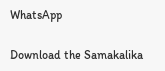WhatsApp

Download the Samakalika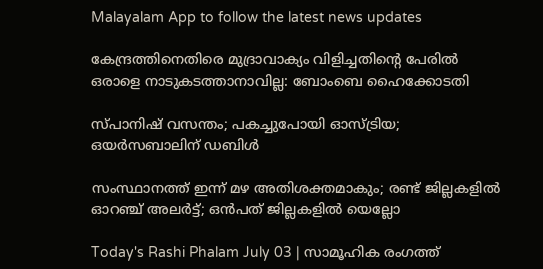Malayalam App to follow the latest news updates

കേന്ദ്രത്തിനെതിരെ മുദ്രാവാക്യം വിളിച്ചതിന്റെ പേരില്‍ ഒരാളെ നാടുകടത്താനാവില്ല: ബോംബെ ഹൈക്കോടതി

സ്പാനിഷ് വസന്തം; പകച്ചുപോയി ഓസ്ട്രിയ; ഒയര്‍സബാലിന് ഡബിള്‍

സംസ്ഥാനത്ത് ഇന്ന് മഴ അതിശക്തമാകും; രണ്ട് ജില്ലകളിൽ ഓറഞ്ച് അലർട്ട്; ഒൻപത് ജില്ലകളിൽ യെല്ലോ

Today's Rashi Phalam July 03 | സാമൂഹിക രംഗത്ത്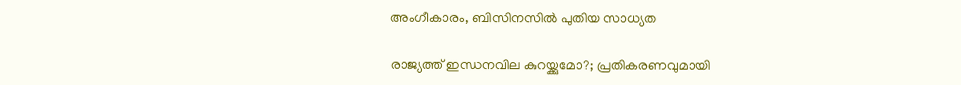അംഗീകാരം, ബിസിനസിൽ പുതിയ സാധ്യത

രാജ്യത്ത് ഇന്ധനവില കുറയ്ക്കുമോ?; പ്രതികരണവുമായി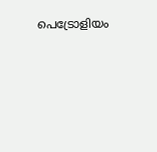പെട്രോളിയം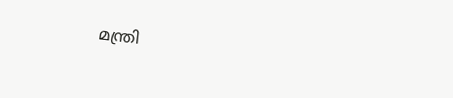മന്ത്രി